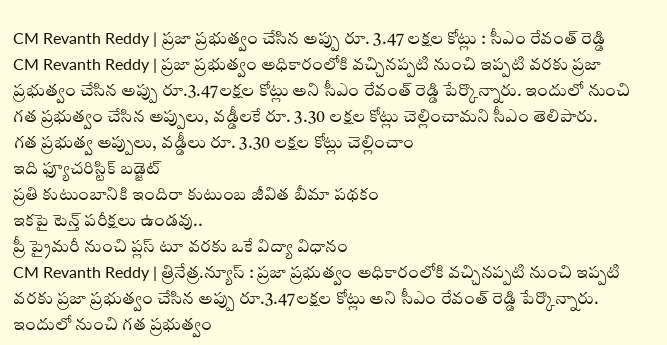CM Revanth Reddy | ప్రజా ప్రభుత్వం చేసిన అప్పు రూ. 3.47 లక్షల కోట్లు : సీఎం రేవంత్ రెడ్డి
CM Revanth Reddy | ప్రజా ప్రభుత్వం అధికారంలోకి వచ్చినప్పటి నుంచి ఇప్పటి వరకు ప్రజా ప్రభుత్వం చేసిన అప్పు రూ.3.47లక్షల కోట్లు అని సీఎం రేవంత్ రెడ్డి పేర్కొన్నారు. ఇందులో నుంచి గత ప్రభుత్వం చేసిన అప్పులు, వడ్డీలకే రూ. 3.30 లక్షల కోట్లు చెల్లించామని సీఎం తెలిపారు.
గత ప్రభుత్వ అప్పులు, వడ్డీలు రూ. 3.30 లక్షల కోట్లు చెల్లించాం
ఇది ఫ్యూచరిస్టిక్ బడ్జెట్
ప్రతి కుటుంబానికి ఇందిరా కుటుంబ జీవిత బీమా పథకం
ఇకపై టెన్త్ పరీక్షలు ఉండవు..
ప్రీ ప్రైమరీ నుంచి ప్లస్ టూ వరకు ఒకే విద్యా విధానం
CM Revanth Reddy | త్రినేత్ర.న్యూస్ : ప్రజా ప్రభుత్వం అధికారంలోకి వచ్చినప్పటి నుంచి ఇప్పటి వరకు ప్రజా ప్రభుత్వం చేసిన అప్పు రూ.3.47లక్షల కోట్లు అని సీఎం రేవంత్ రెడ్డి పేర్కొన్నారు. ఇందులో నుంచి గత ప్రభుత్వం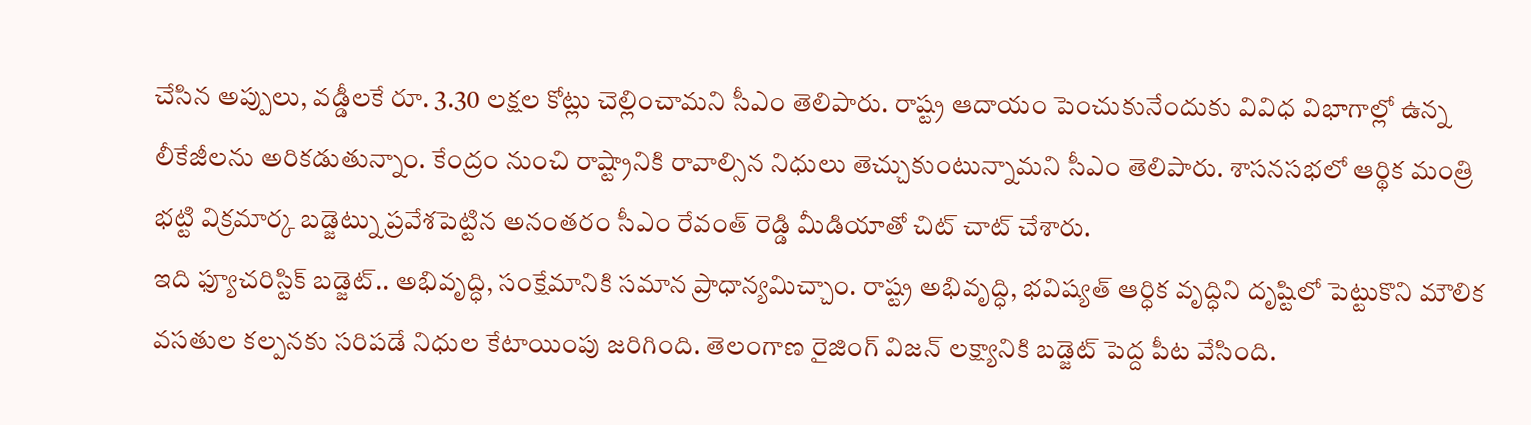చేసిన అప్పులు, వడ్డీలకే రూ. 3.30 లక్షల కోట్లు చెల్లించామని సీఎం తెలిపారు. రాష్ట్ర ఆదాయం పెంచుకునేందుకు వివిధ విభాగాల్లో ఉన్న లీకేజీలను అరికడుతున్నాం. కేంద్రం నుంచి రాష్ట్రానికి రావాల్సిన నిధులు తెచ్చుకుంటున్నామని సీఎం తెలిపారు. శాసనసభలో ఆర్థిక మంత్రి భట్టి విక్రమార్క బడ్జెట్ను ప్రవేశపెట్టిన అనంతరం సీఎం రేవంత్ రెడ్డి మీడియాతో చిట్ చాట్ చేశారు.
ఇది ఫ్యూచరిస్టిక్ బడ్జెట్.. అభివృద్ధి, సంక్షేమానికి సమాన ప్రాధాన్యమిచ్చాం. రాష్ట్ర అభివృద్ధి, భవిష్యత్ ఆర్ధిక వృద్ధిని దృష్టిలో పెట్టుకొని మౌలిక వసతుల కల్పనకు సరిపడే నిధుల కేటాయింపు జరిగింది. తెలంగాణ రైజింగ్ విజన్ లక్ష్యానికి బడ్జెట్ పెద్ద పీట వేసింది.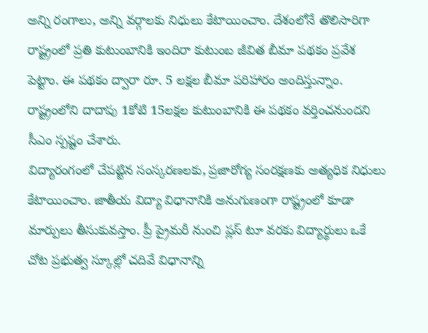అన్ని రంగాలు, అన్ని వర్గాలకు నిధులు కేటాయించాం. దేశంలోనే తొలిసారిగా రాష్ట్రంలో ప్రతి కుటుంబానికి ఇందిరా కుటుంబ జీవిత బీమా పథకం ప్రవేశ పెట్టాం. ఈ పథకం ద్వారా రూ. 5 లక్షల బీమా పరిహారం అందిస్తున్నాం. రాష్ట్రంలోని దాదాపు 1కోటి 15లక్షల కుటుంబానికి ఈ పథకం వర్తించనుందని సీఎం స్పష్టం చేశారు.
విద్యారంగంలో చేపట్టిన సంస్కరణలకు, ప్రజారోగ్య సంరక్షణకు అత్యధిక నిధులు కేటాయించాం. జాతీయ విద్యా విధానానికి అనుగుణంగా రాష్ట్రంలో కూడా మార్పులు తీసుకువస్తాం. ప్రీ ప్రైమరీ నుంచి ప్లస్ టూ వరకు విద్యార్థులు ఒకే చోట ప్రభుత్వ స్కూల్లో చదివే విధానాన్ని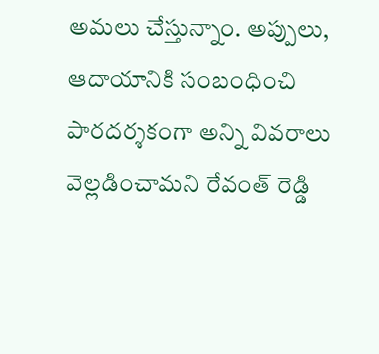అమలు చేస్తున్నాం. అప్పులు, ఆదాయానికి సంబంధించి పారదర్శకంగా అన్ని వివరాలు వెల్లడించామని రేవంత్ రెడ్డి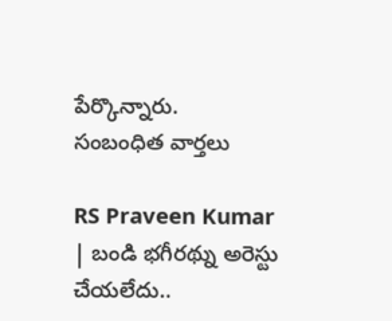పేర్కొన్నారు.
సంబంధిత వార్తలు

RS Praveen Kumar | బండి భగీరథ్ను అరెస్టు చేయలేదు..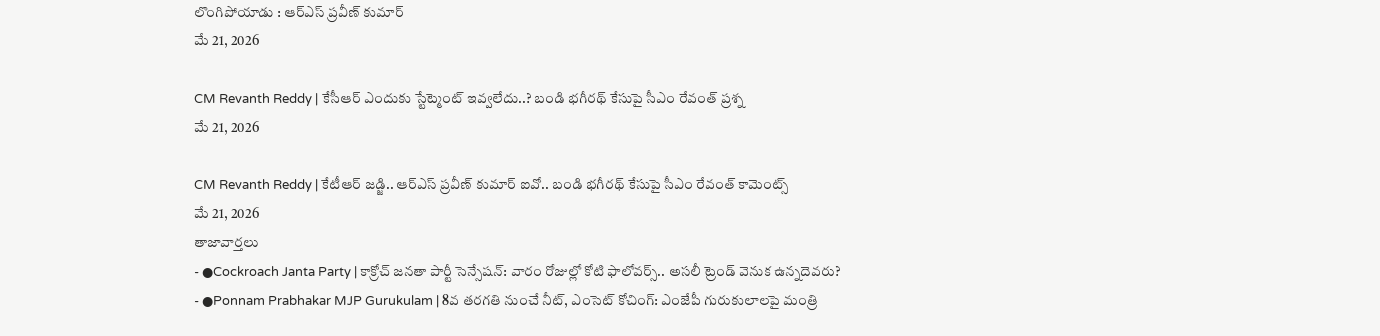లొంగిపోయాడు : ఆర్ఎస్ ప్రవీణ్ కుమార్
మే 21, 2026

CM Revanth Reddy | కేసీఆర్ ఎందుకు స్టేట్మెంట్ ఇవ్వలేదు..? బండి భగీరథ్ కేసుపై సీఎం రేవంత్ ప్రశ్న
మే 21, 2026

CM Revanth Reddy | కేటీఆర్ జడ్జి.. ఆర్ఎస్ ప్రవీణ్ కుమార్ ఐవో.. బండి భగీరథ్ కేసుపై సీఎం రేవంత్ కామెంట్స్
మే 21, 2026
తాజావార్తలు
- ●Cockroach Janta Party | కాక్రోచ్ జనతా పార్టీ సెన్సేషన్: వారం రోజుల్లో కోటి ఫాలోవర్స్.. అసలీ ట్రెండ్ వెనుక ఉన్నదెవరు?
- ●Ponnam Prabhakar MJP Gurukulam | 8వ తరగతి నుంచే నీట్, ఎంసెట్ కోచింగ్: ఎంజేపీ గురుకులాలపై మంత్రి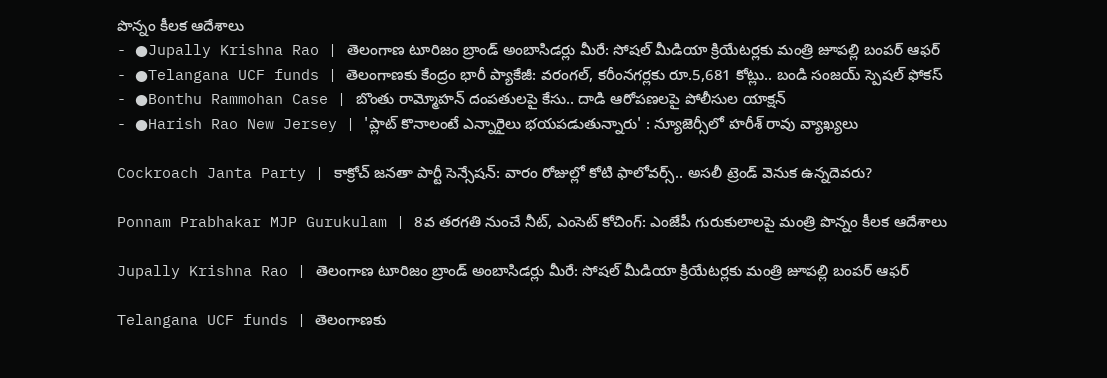పొన్నం కీలక ఆదేశాలు
- ●Jupally Krishna Rao | తెలంగాణ టూరిజం బ్రాండ్ అంబాసిడర్లు మీరే: సోషల్ మీడియా క్రియేటర్లకు మంత్రి జూపల్లి బంపర్ ఆఫర్
- ●Telangana UCF funds | తెలంగాణకు కేంద్రం భారీ ప్యాకేజీ: వరంగల్, కరీంనగర్లకు రూ.5,681 కోట్లు.. బండి సంజయ్ స్పెషల్ ఫోకస్
- ●Bonthu Rammohan Case | బొంతు రామ్మోహన్ దంపతులపై కేసు.. దాడి ఆరోపణలపై పోలీసుల యాక్షన్
- ●Harish Rao New Jersey | 'ప్లాట్ కొనాలంటే ఎన్నారైలు భయపడుతున్నారు' : న్యూజెర్సీలో హరీశ్ రావు వ్యాఖ్యలు

Cockroach Janta Party | కాక్రోచ్ జనతా పార్టీ సెన్సేషన్: వారం రోజుల్లో కోటి ఫాలోవర్స్.. అసలీ ట్రెండ్ వెనుక ఉన్నదెవరు?

Ponnam Prabhakar MJP Gurukulam | 8వ తరగతి నుంచే నీట్, ఎంసెట్ కోచింగ్: ఎంజేపీ గురుకులాలపై మంత్రి పొన్నం కీలక ఆదేశాలు

Jupally Krishna Rao | తెలంగాణ టూరిజం బ్రాండ్ అంబాసిడర్లు మీరే: సోషల్ మీడియా క్రియేటర్లకు మంత్రి జూపల్లి బంపర్ ఆఫర్

Telangana UCF funds | తెలంగాణకు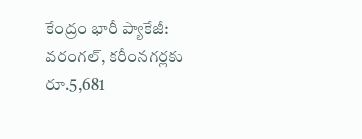కేంద్రం భారీ ప్యాకేజీ: వరంగల్, కరీంనగర్లకు రూ.5,681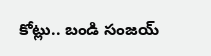కోట్లు.. బండి సంజయ్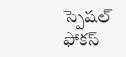స్పెషల్ ఫోకస్